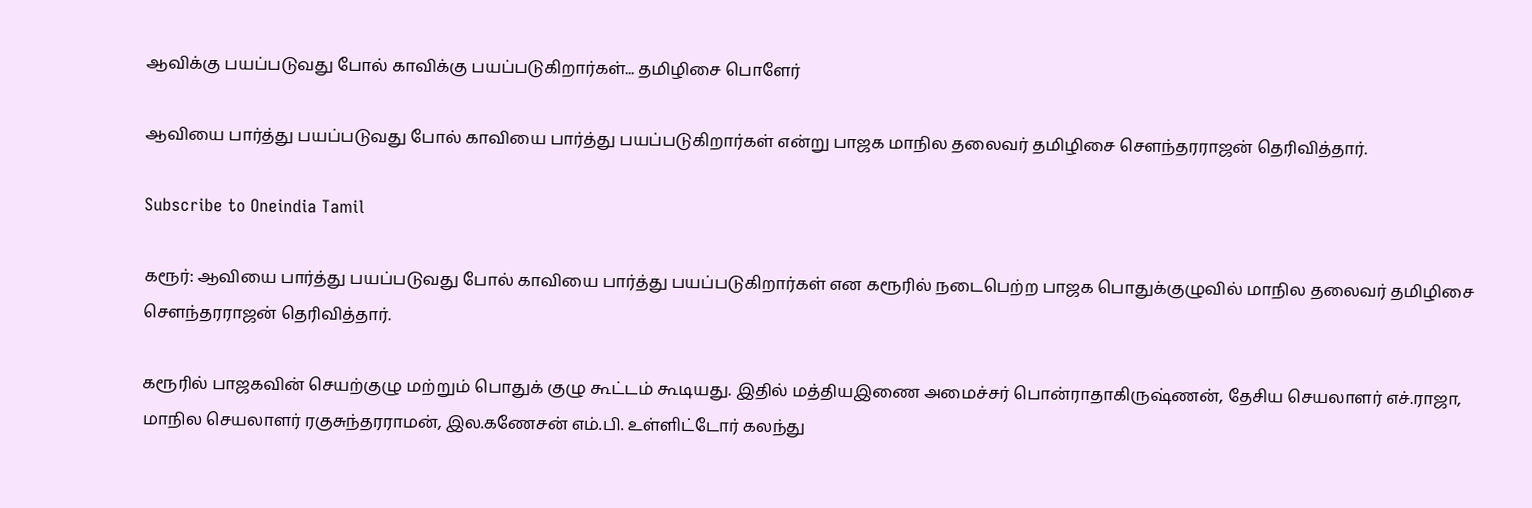ஆவிக்கு பயப்படுவது போல் காவிக்கு பயப்படுகிறார்கள்... தமிழிசை பொளேர்

ஆவியை பார்த்து பயப்படுவது போல் காவியை பார்த்து பயப்படுகிறார்கள் என்று பாஜக மாநில தலைவர் தமிழிசை சௌந்தரராஜன் தெரிவித்தார்.

Subscribe to Oneindia Tamil

கரூர்: ஆவியை பார்த்து பயப்படுவது போல் காவியை பார்த்து பயப்படுகிறார்கள் என கரூரில் நடைபெற்ற பாஜக பொதுக்குழுவில் மாநில தலைவர் தமிழிசை சௌந்தரராஜன் தெரிவித்தார்.

கரூரில் பாஜகவின் செயற்குழு மற்றும் பொதுக் குழு கூட்டம் கூடியது. இதில் மத்தியஇணை அமைச்சர் பொன்ராதாகிருஷ்ணன், தேசிய செயலாளர் எச்.ராஜா, மாநில செயலாளர் ரகுசுந்தரராமன், இல.கணேசன் எம்.பி. உள்ளிட்டோர் கலந்து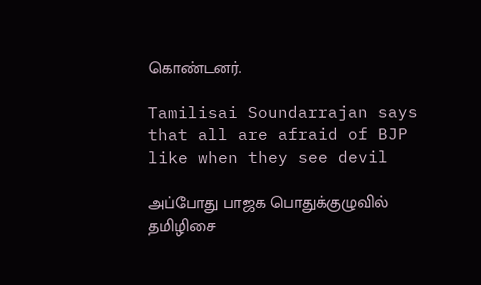கொண்டனர்.

Tamilisai Soundarrajan says that all are afraid of BJP like when they see devil

அப்போது பாஜக பொதுக்குழுவில் தமிழிசை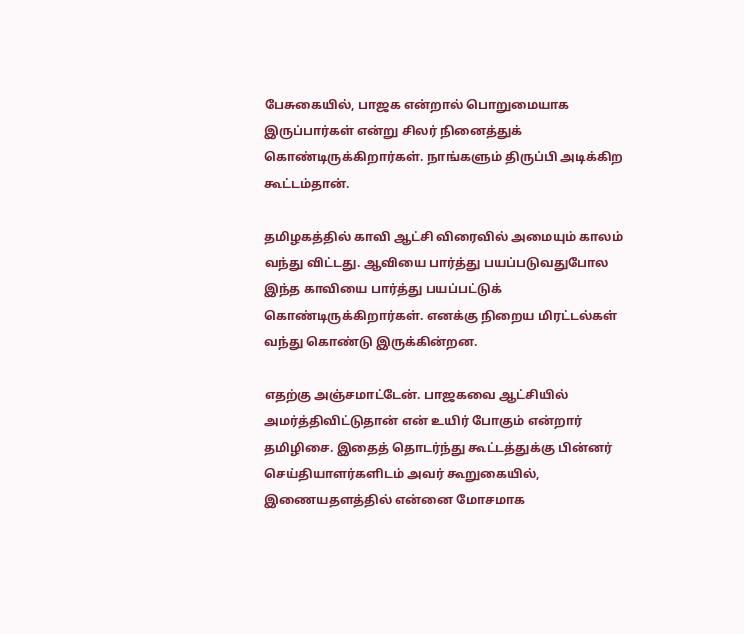பேசுகையில், பாஜக என்றால் பொறுமையாக இருப்பார்கள் என்று சிலர் நினைத்துக் கொண்டிருக்கிறார்கள். நாங்களும் திருப்பி அடிக்கிற கூட்டம்தான்.

தமிழகத்தில் காவி ஆட்சி விரைவில் அமையும் காலம் வந்து விட்டது. ஆவியை பார்த்து பயப்படுவதுபோல இந்த காவியை பார்த்து பயப்பட்டுக் கொண்டிருக்கிறார்கள். எனக்கு நிறைய மிரட்டல்கள் வந்து கொண்டு இருக்கின்றன.

எதற்கு அஞ்சமாட்டேன். பாஜகவை ஆட்சியில் அமர்த்திவிட்டுதான் என் உயிர் போகும் என்றார் தமிழிசை. இதைத் தொடர்ந்து கூட்டத்துக்கு பின்னர் செய்தியாளர்களிடம் அவர் கூறுகையில், இணையதளத்தில் என்னை மோசமாக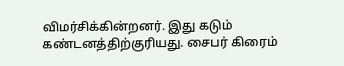விமர்சிக்கின்றனர். இது கடும் கண்டனத்திற்குரியது. சைபர் கிரைம்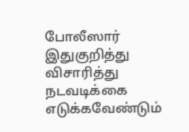போலீஸார் இதுகுறித்து விசாரித்து நடவடிக்கை எடுக்கவேண்டும்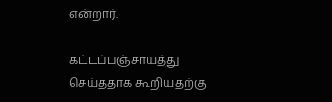என்றார்.

கட்டப்பஞ்சாயத்து செய்ததாக கூறியதற்கு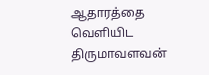ஆதாரத்தை வெளியிட திருமாவளவன்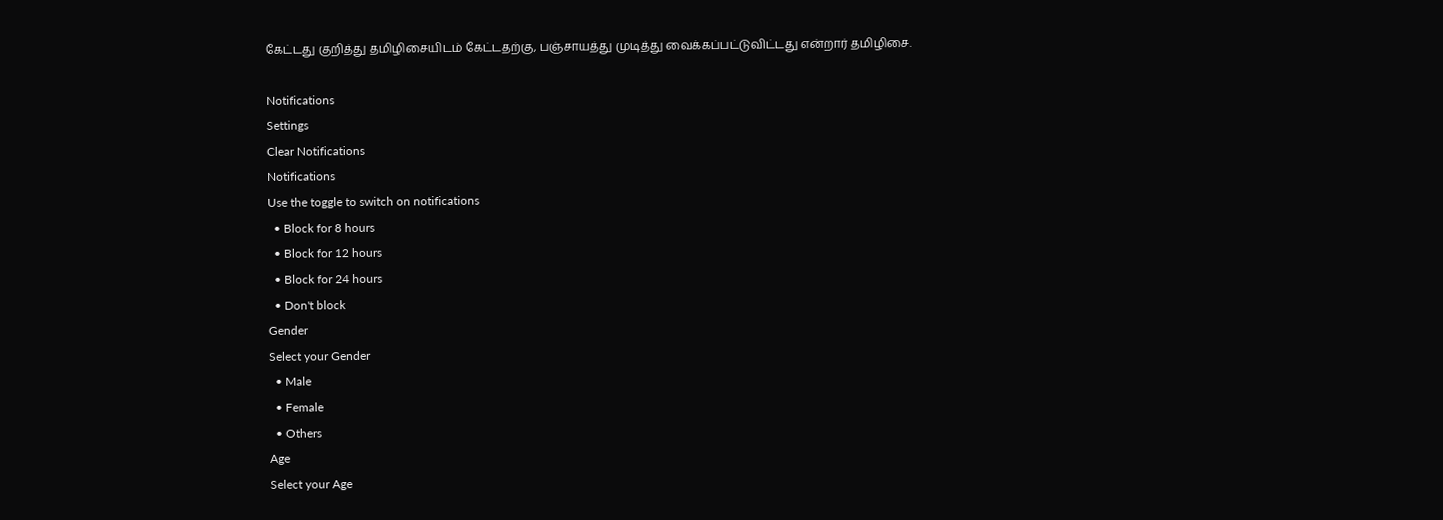கேட்டது குறித்து தமிழிசையிடம் கேட்டதற்கு, பஞ்சாயத்து முடித்து வைக்கப்பட்டுவிட்டது என்றார் தமிழிசை.

Notifications
Settings
Clear Notifications
Notifications
Use the toggle to switch on notifications
  • Block for 8 hours
  • Block for 12 hours
  • Block for 24 hours
  • Don't block
Gender
Select your Gender
  • Male
  • Female
  • Others
Age
Select your Age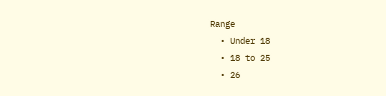Range
  • Under 18
  • 18 to 25
  • 26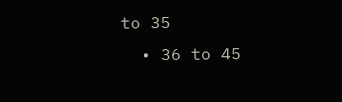to 35
  • 36 to 45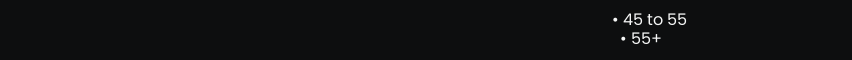• 45 to 55
  • 55+